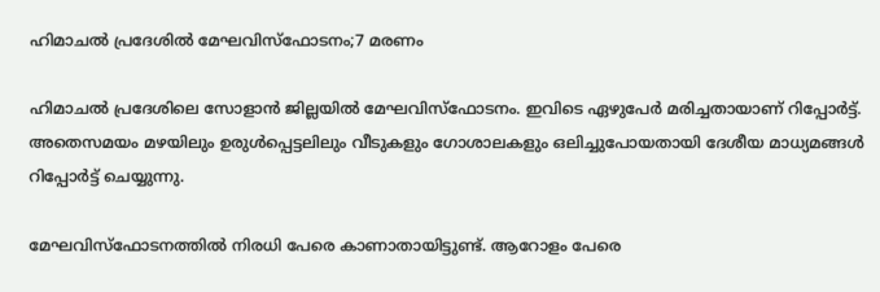ഹിമാചല്‍ പ്രദേശില്‍ മേഘവിസ്‌ഫോടനം;7 മരണം

ഹിമാചല്‍ പ്രദേശിലെ സോളാന്‍ ജില്ലയില്‍ മേഘവിസ്‌ഫോടനം. ഇവിടെ ഏഴുപേര്‍ മരിച്ചതായാണ് റിപ്പോര്‍ട്ട്. അതെസമയം മഴയിലും ഉരുള്‍പ്പെട്ടലിലും വീടുകളും ഗോശാലകളും ഒലിച്ചുപോയതായി ദേശീയ മാധ്യമങ്ങള്‍ റിപ്പോര്‍ട്ട് ചെയ്യുന്നു.

മേഘവിസ്‌ഫോടനത്തില്‍ നിരധി പേരെ കാണാതായിട്ടുണ്ട്. ആറോളം പേരെ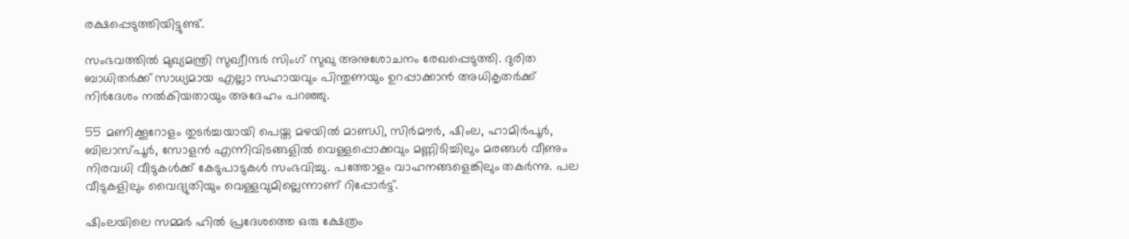രക്ഷപ്പെടുത്തിയിട്ടുണ്ട്.

സംഭവത്തില്‍ മുഖ്യമന്ത്രി സുഖ്വീന്ദര്‍ സിംഗ് സുഖു അനുശോചനം രേഖപ്പെടുത്തി. ദുരിത ബാധിതര്‍ക്ക് സാധ്യമായ എല്ലാ സഹായവും പിന്തുണയും ഉറപ്പാക്കാന്‍ അധികൃതര്‍ക്ക് നിര്‍ദേശം നല്‍കിയതായും അദേഹം പറഞ്ഞു.

55 മണിക്കൂറോളം തുടര്‍ച്ചയായി പെയ്ത മഴയില്‍ മാണ്ഡി, സിര്‍മൗര്‍, ഷിംല, ഹാമിര്‍പൂര്‍, ബിലാസ്പൂര്‍, സോളന്‍ എന്നിവിടങ്ങളില്‍ വെള്ളപ്പൊക്കവും മണ്ണിടിച്ചിലും മരങ്ങള്‍ വീണും നിരവധി വീടുകള്‍ക്ക് കേടുപാടുകള്‍ സംഭവിച്ചു. പത്തോളം വാഹനങ്ങളെങ്കിലും തകര്‍ന്നു. പല വീടുകളിലും വൈദ്യുതിയും വെള്ളവുമില്ലെന്നാണ് റിപ്പോര്‍ട്ട്.

ഷിംലയിലെ സമ്മര്‍ ഹില്‍ പ്രദേശത്തെ ഒരു ക്ഷേത്രം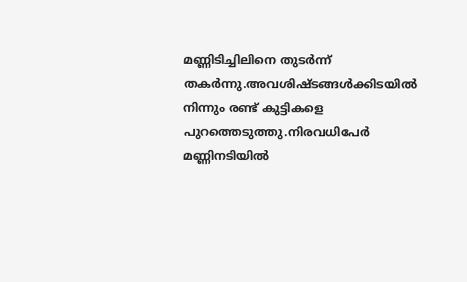മണ്ണിടിച്ചിലിനെ തുടര്‍ന്ന് തകര്‍ന്നു.അവശിഷ്ടങ്ങള്‍ക്കിടയില്‍ നിന്നും രണ്ട് കുട്ടികളെ പുറത്തെടുത്തു.നിരവധിപേര്‍ മണ്ണിനടിയില്‍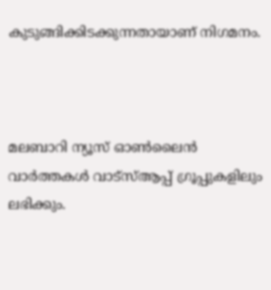കുടുങ്ങിക്കിടക്കുന്നതായാണ് നിഗമനം.



മലബാറി ന്യൂസ് ഓണ്‍ലൈന്‍ വാര്‍ത്തകള്‍ വാട്‌സ്ആപ്പ് ഗ്രൂപ്പുകളിലും ലഭിക്കും.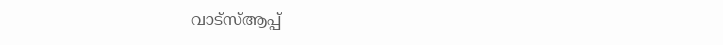വാട്‌സ്ആപ്പ്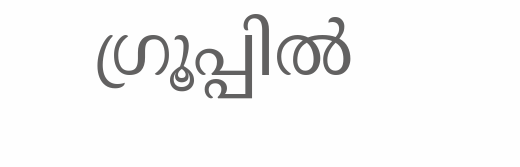ഗ്രൂപ്പില്‍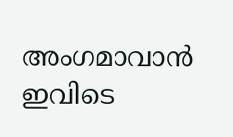അംഗമാവാന്‍ ഇവിടെ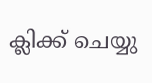ക്ലിക്ക് ചെയ്യു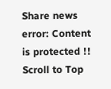Share news
error: Content is protected !!
Scroll to Top